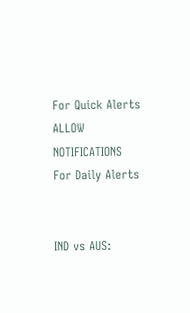For Quick Alerts
ALLOW NOTIFICATIONS
For Daily Alerts


IND vs AUS: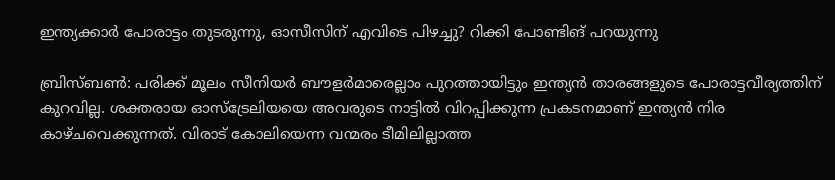ഇന്ത്യക്കാര്‍ പോരാട്ടം തുടരുന്നു, ഓസീസിന് എവിടെ പിഴച്ചു? റിക്കി പോണ്ടിങ് പറയുന്നു

ബ്രിസ്ബണ്‍: പരിക്ക് മൂലം സീനിയര്‍ ബൗളര്‍മാരെല്ലാം പുറത്തായിട്ടും ഇന്ത്യന്‍ താരങ്ങളുടെ പോരാട്ടവീര്യത്തിന് കുറവില്ല. ശക്തരായ ഓസ്‌ട്രേലിയയെ അവരുടെ നാട്ടില്‍ വിറപ്പിക്കുന്ന പ്രകടനമാണ് ഇന്ത്യന്‍ നിര കാഴ്ചവെക്കുന്നത്. വിരാട് കോലിയെന്ന വന്മരം ടീമിലില്ലാത്ത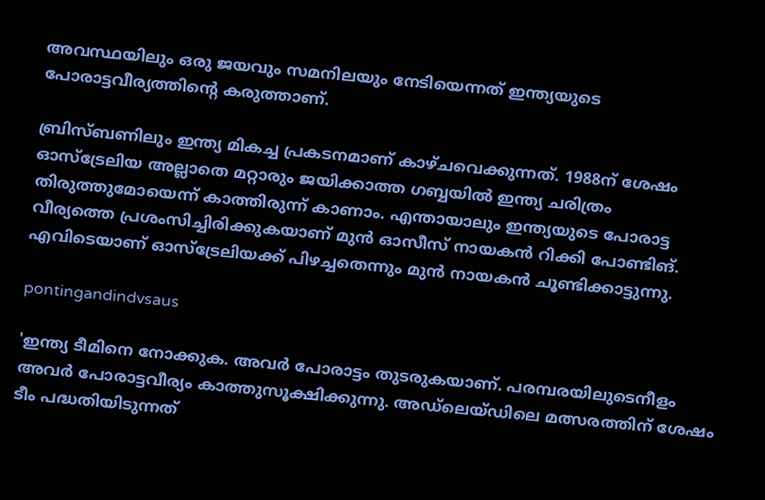അവസ്ഥയിലും ഒരു ജയവും സമനിലയും നേടിയെന്നത് ഇന്ത്യയുടെ പോരാട്ടവീര്യത്തിന്റെ കരുത്താണ്.

ബ്രിസ്ബണിലും ഇന്ത്യ മികച്ച പ്രകടനമാണ് കാഴ്ചവെക്കുന്നത്. 1988ന് ശേഷം ഓസ്‌ട്രേലിയ അല്ലാതെ മറ്റാരും ജയിക്കാത്ത ഗബ്ബയില്‍ ഇന്ത്യ ചരിത്രം തിരുത്തുമോയെന്ന് കാത്തിരുന്ന് കാണാം. എന്തായാലും ഇന്ത്യയുടെ പോരാട്ട വീര്യത്തെ പ്രശംസിച്ചിരിക്കുകയാണ് മുന്‍ ഓസീസ് നായകന്‍ റിക്കി പോണ്ടിങ്. എവിടെയാണ് ഓസ്‌ട്രേലിയക്ക് പിഴച്ചതെന്നും മുന്‍ നായകന്‍ ചൂണ്ടിക്കാട്ടുന്നു.

pontingandindvsaus

'ഇന്ത്യ ടീമിനെ നോക്കുക. അവര്‍ പോരാട്ടം തുടരുകയാണ്. പരമ്പരയിലുടെനീളം അവര്‍ പോരാട്ടവീര്യം കാത്തുസൂക്ഷിക്കുന്നു. അഡ്‌ലെയ്ഡിലെ മത്സരത്തിന് ശേഷം ടീം പദ്ധതിയിടുന്നത്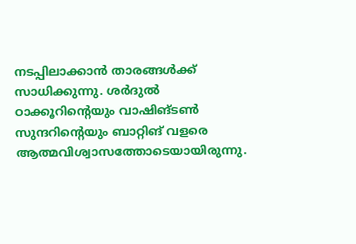നടപ്പിലാക്കാന്‍ താരങ്ങള്‍ക്ക് സാധിക്കുന്നു. ശര്‍ദുല്‍ ഠാക്കൂറിന്റെയും വാഷിങ്ടണ്‍ സുന്ദറിന്റെയും ബാറ്റിങ് വളരെ ആത്മവിശ്വാസത്തോടെയായിരുന്നു.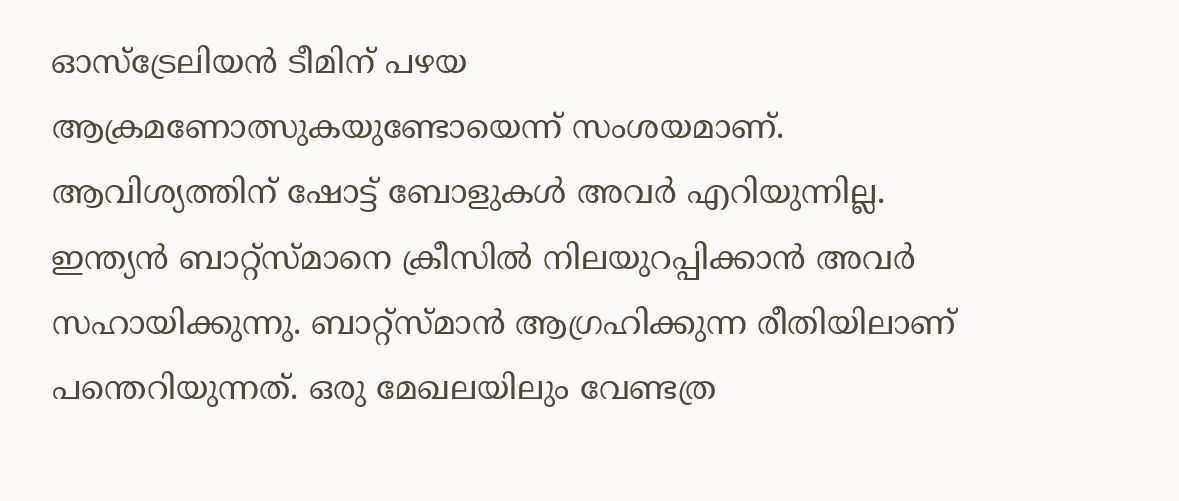ഓസ്‌ട്രേലിയന്‍ ടീമിന് പഴയ ആക്രമണോത്സുകയുണ്ടോയെന്ന് സംശയമാണ്. ആവിശ്യത്തിന് ഷോട്ട് ബോളുകള്‍ അവര്‍ എറിയുന്നില്ല. ഇന്ത്യന്‍ ബാറ്റ്‌സ്മാനെ ക്രീസില്‍ നിലയുറപ്പിക്കാന്‍ അവര്‍ സഹായിക്കുന്നു. ബാറ്റ്‌സ്മാന്‍ ആഗ്രഹിക്കുന്ന രീതിയിലാണ് പന്തെറിയുന്നത്. ഒരു മേഖലയിലും വേണ്ടത്ര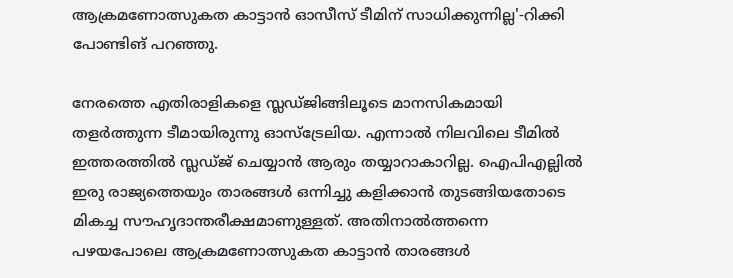ആക്രമണോത്സുകത കാട്ടാന്‍ ഓസീസ് ടീമിന് സാധിക്കുന്നില്ല'-റിക്കി പോണ്ടിങ് പറഞ്ഞു.

നേരത്തെ എതിരാളികളെ സ്ലഡ്ജിങ്ങിലൂടെ മാനസികമായി തളര്‍ത്തുന്ന ടീമായിരുന്നു ഓസ്‌ട്രേലിയ. എന്നാല്‍ നിലവിലെ ടീമില്‍ ഇത്തരത്തില്‍ സ്ലഡ്ജ് ചെയ്യാന്‍ ആരും തയ്യാറാകാറില്ല. ഐപിഎല്ലില്‍ ഇരു രാജ്യത്തെയും താരങ്ങള്‍ ഒന്നിച്ചു കളിക്കാന്‍ തുടങ്ങിയതോടെ മികച്ച സൗഹൃദാന്തരീക്ഷമാണുള്ളത്. അതിനാല്‍ത്തന്നെ പഴയപോലെ ആക്രമണോത്സുകത കാട്ടാന്‍ താരങ്ങള്‍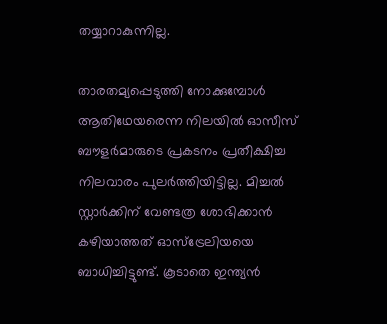തയ്യാറാകുന്നില്ല.

താരതമ്യപ്പെടുത്തി നോക്കുമ്പോള്‍ ആതിഥേയരെന്ന നിലയില്‍ ഓസീസ് ബൗളര്‍മാരുടെ പ്രകടനം പ്രതീക്ഷിച്ച നിലവാരം പുലര്‍ത്തിയിട്ടില്ല. മിച്ചല്‍ സ്റ്റാര്‍ക്കിന് വേണ്ടത്ര ശോഭിക്കാന്‍ കഴിയാത്തത് ഓസ്‌ട്രേലിയയെ ബാധിച്ചിട്ടുണ്ട്. കൂടാതെ ഇന്ത്യന്‍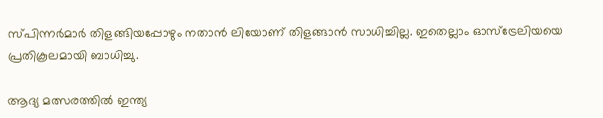സ്പിന്നര്‍മാര്‍ തിളങ്ങിയപ്പോഴും നതാന്‍ ലിയോണ് തിളങ്ങാന്‍ സാധിച്ചില്ല. ഇതെല്ലാം ഓസ്‌ട്രേലിയയെ പ്രതികൂലമായി ബാധിച്ചു.

ആദ്യ മത്സരത്തില്‍ ഇന്ത്യ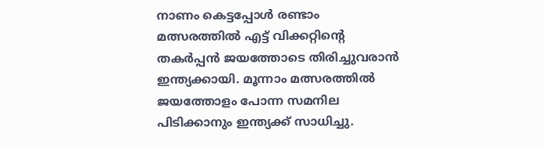നാണം കെട്ടപ്പോള്‍ രണ്ടാം മത്സരത്തില്‍ എട്ട് വിക്കറ്റിന്റെ തകര്‍പ്പന്‍ ജയത്തോടെ തിരിച്ചുവരാന്‍ ഇന്ത്യക്കായി. മൂന്നാം മത്സരത്തില്‍ ജയത്തോളം പോന്ന സമനില പിടിക്കാനും ഇന്ത്യക്ക് സാധിച്ചു.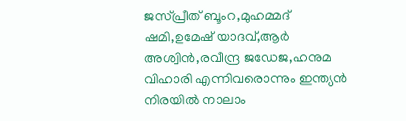ജസ്പ്രീത് ബൂംറ,മുഹമ്മദ് ഷമി,ഉമേഷ് യാദവ്,ആര്‍ അശ്വിന്‍,രവീന്ദ്ര ജഡേജ,ഹനുമ വിഹാരി എന്നിവരൊന്നും ഇന്ത്യന്‍ നിരയില്‍ നാലാം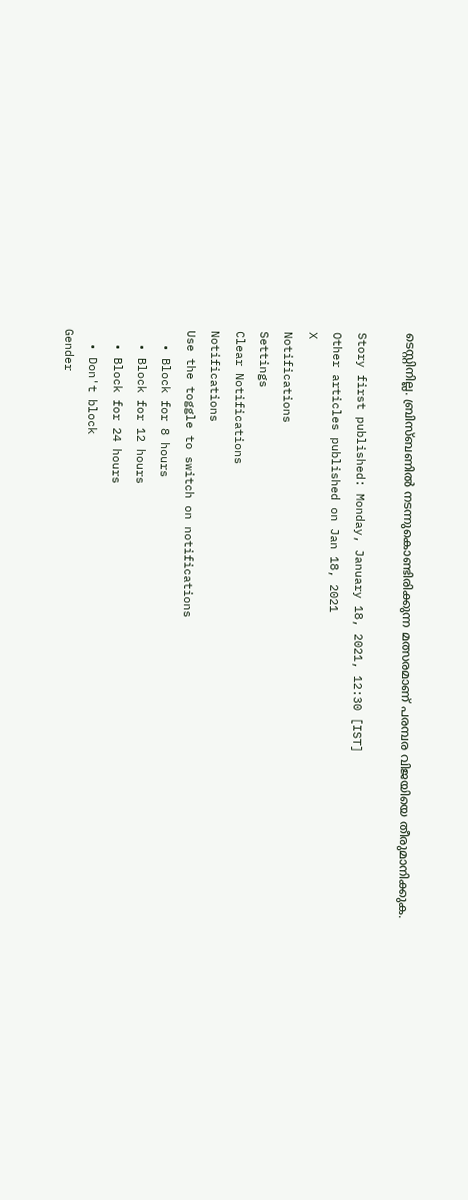ടെസ്റ്റിനില്ല. ബ്രിസ്ബണില്‍ നടന്നുകൊണ്ടിരിക്കുന്ന മത്സരമാണ് പരമ്പര വിജയിയെ തീരുമാനിക്കുക.

Story first published: Monday, January 18, 2021, 12:30 [IST]
Other articles published on Jan 18, 2021
X
Notifications
Settings
Clear Notifications
Notifications
Use the toggle to switch on notifications
  • Block for 8 hours
  • Block for 12 hours
  • Block for 24 hours
  • Don't block
Gender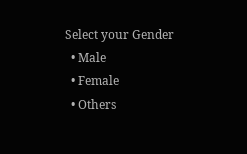Select your Gender
  • Male
  • Female
  • Others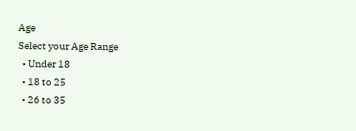Age
Select your Age Range
  • Under 18
  • 18 to 25
  • 26 to 35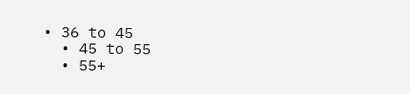• 36 to 45
  • 45 to 55
  • 55+